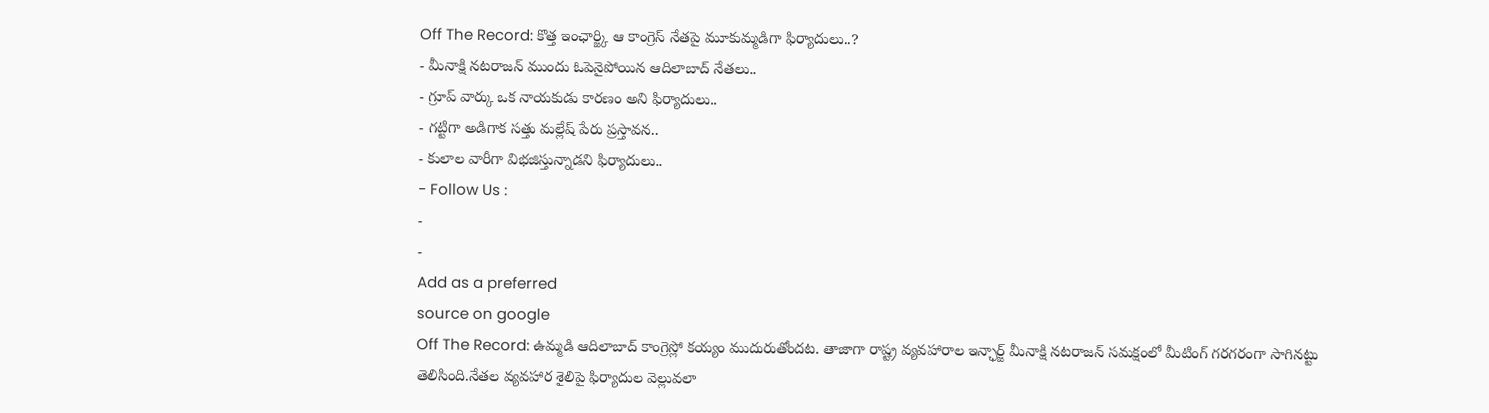Off The Record: కొత్త ఇంఛార్జ్కి ఆ కాంగ్రెస్ నేతపై మూకుమ్మడిగా ఫిర్యాదులు..?
- మీనాక్షి నటరాజన్ ముందు ఓపెనైపోయిన ఆదిలాబాద్ నేతలు..
- గ్రూప్ వార్కు ఒక నాయకుడు కారణం అని ఫిర్యాదులు..
- గట్టిగా అడిగాక సత్తు మల్లేష్ పేరు ప్రస్తావన..
- కులాల వారీగా విభజిస్తున్నాడని ఫిర్యాదులు..
- Follow Us :
-
-
Add as a preferred
source on google
Off The Record: ఉమ్మడి ఆదిలాబాద్ కాంగ్రెస్లో కయ్యం ముదురుతోందట. తాజాగా రాష్ట్ర వ్యవహారాల ఇన్ఛార్జ్ మీనాక్షి నటరాజన్ సమక్షంలో మీటింగ్ గరగరంగా సాగినట్టు తెలిసింది.నేతల వ్యవహార శైలిపై ఫిర్యాదుల వెల్లువలా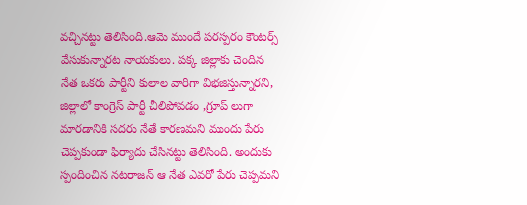వచ్చినట్టు తెలిసింది.ఆమె ముందే పరస్పరం కౌంటర్స్ వేసుకున్నారట నాయకులు. పక్క జిల్లాకు చెందిన నేత ఒకరు పార్టీని కులాల వారిగా విభజిస్తున్నారని, జిల్లాలో కాంగ్రెస్ పార్టీ చీలిపోవడం ,గ్రూప్ లుగా మారడానికి సదరు నేతే కారణమని ముందు పేరు చెప్పకుండా ఫిర్యాదు చేసినట్టు తెలిసింది. అందుకు స్పందించిన నటరాజన్ ఆ నేత ఎవరో పేరు చెప్పమని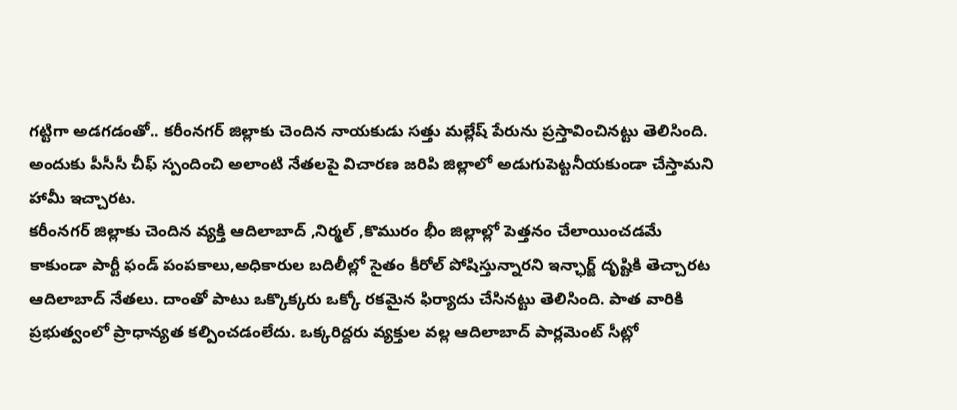గట్టిగా అడగడంతో.. కరీంనగర్ జిల్లాకు చెందిన నాయకుడు సత్తు మల్లేష్ పేరును ప్రస్తావించినట్టు తెలిసింది. అందుకు పీసీసీ చీఫ్ స్పందించి అలాంటి నేతలపై విచారణ జరిపి జిల్లాలో అడుగుపెట్టనీయకుండా చేస్తామని హామీ ఇచ్చారట.
కరీంనగర్ జిల్లాకు చెందిన వ్యక్తి ఆదిలాబాద్ ,నిర్మల్ ,కొమురం భీం జిల్లాల్లో పెత్తనం చేలాయించడమే కాకుండా పార్టీ ఫండ్ పంపకాలు,అధికారుల బదిలీల్లో సైతం కీరోల్ పోషిస్తున్నారని ఇన్ఛార్జ్ దృష్టికి తెచ్చారట ఆదిలాబాద్ నేతలు. దాంతో పాటు ఒక్కొక్కరు ఒక్కో రకమైన ఫిర్యాదు చేసినట్టు తెలిసింది. పాత వారికి ప్రభుత్వంలో ప్రాధాన్యత కల్పించడంలేదు. ఒక్కరిద్దరు వ్యక్తుల వల్ల ఆదిలాబాద్ పార్లమెంట్ సీట్లో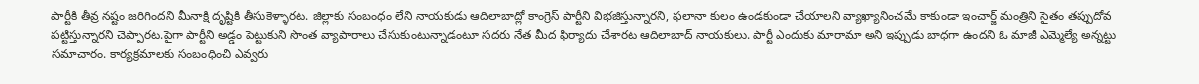పార్టీకి తీవ్ర నష్టం జరిగిందని మీనాక్షి దృష్టికి తీసుకెళ్ళారట. జిల్లాకు సంబంధం లేని నాయకుడు ఆదిలాబాద్లో కాంగ్రెస్ పార్టీని విభజిస్తున్నారని, ఫలానా కులం ఉండకుండా చేయాలని వ్యాఖ్యానించమే కాకుండా ఇంచార్జ్ మంత్రిని సైతం తప్పుదోవ పట్టిస్తున్నారని చెప్పారట.పైగా పార్టీని అడ్డం పెట్టుకుని సొంత వ్యాపారాలు చేసుకుంటున్నాడంటూ సదరు నేత మీద ఫిర్యాదు చేశారట ఆదిలాబాద్ నాయకులు. పార్టీ ఎందుకు మారామా అని ఇప్పుడు బాధగా ఉందని ఓ మాజీ ఎమ్మెల్యే అన్నట్టు సమాచారం. కార్యక్రమాలకు సంబంధించి ఎవ్వరు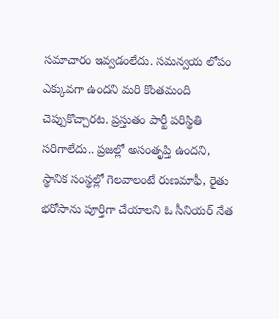సమాచారం ఇవ్వడంలేదు. సమన్వయ లోపం ఎక్కువగా ఉందని మరి కొంతమంది చెప్పుకొచ్చారట. ప్రస్తుతం పార్టీ పరిస్థితి సరిగాలేదు.. ప్రజల్లో అసంతృప్తి ఉందని, స్థానిక సంస్థల్లో గెలవాలంటే రుణమాఫీ, రైతు భరోసాను పూర్తిగా చేయాలని ఓ సీనియర్ నేత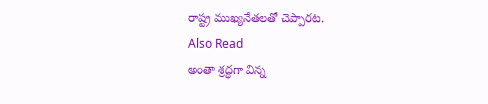రాష్ట్ర ముఖ్యనేతలతో చెప్పారట.
Also Read
అంతా శ్రద్ధగా విన్న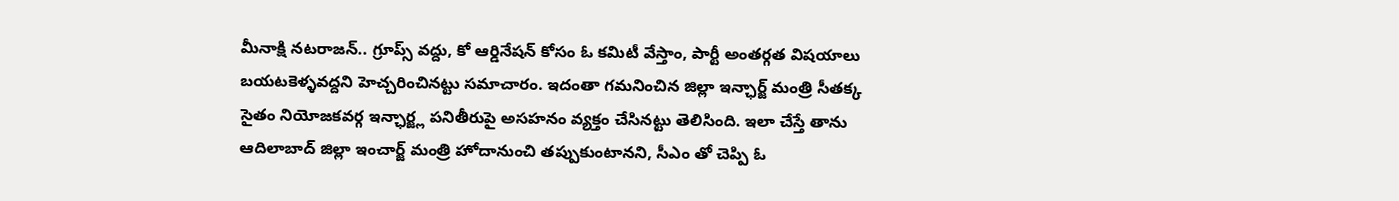మీనాక్షి నటరాజన్.. గ్రూప్స్ వద్దు, కో ఆర్డినేషన్ కోసం ఓ కమిటీ వేస్తాం, పార్టీ అంతర్గత విషయాలు బయటకెళ్ళవద్దని హెచ్చరించినట్టు సమాచారం. ఇదంతా గమనించిన జిల్లా ఇన్ఛార్జ్ మంత్రి సీతక్క సైతం నియోజకవర్గ ఇన్ఛార్జ్ల పనితీరుపై అసహనం వ్యక్తం చేసినట్టు తెలిసింది. ఇలా చేస్తే తాను ఆదిలాబాద్ జిల్లా ఇంచార్జ్ మంత్రి హోదానుంచి తప్పుకుంటానని, సీఎం తో చెప్పి ఓ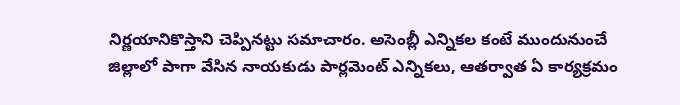నిర్ణయానికొస్తాని చెప్పినట్టు సమాచారం. అసెంబ్లీ ఎన్నికల కంటే ముందునుంచే జిల్లాలో పాగా వేసిన నాయకుడు పార్లమెంట్ ఎన్నికలు, ఆతర్వాత ఏ కార్యక్రమం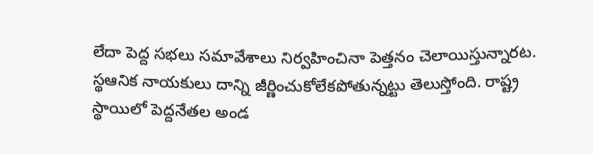లేదా పెద్ద సభలు సమావేశాలు నిర్వహించినా పెత్తనం చెలాయిస్తున్నారట. స్థఆనిక నాయకులు దాన్ని జీర్ణించుకోలేకపోతున్నట్టు తెలుస్తోంది. రాష్ట్ర స్థాయిలో పెద్దనేతల అండ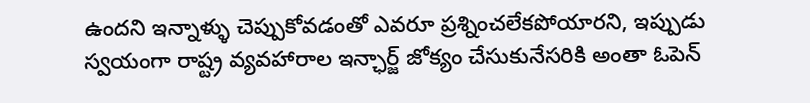ఉందని ఇన్నాళ్ళు చెప్పుకోవడంతో ఎవరూ ప్రశ్నించలేకపోయారని, ఇప్పుడు స్వయంగా రాష్ట్ర వ్యవహారాల ఇన్ఛార్జ్ జోక్యం చేసుకునేసరికి అంతా ఓపెన్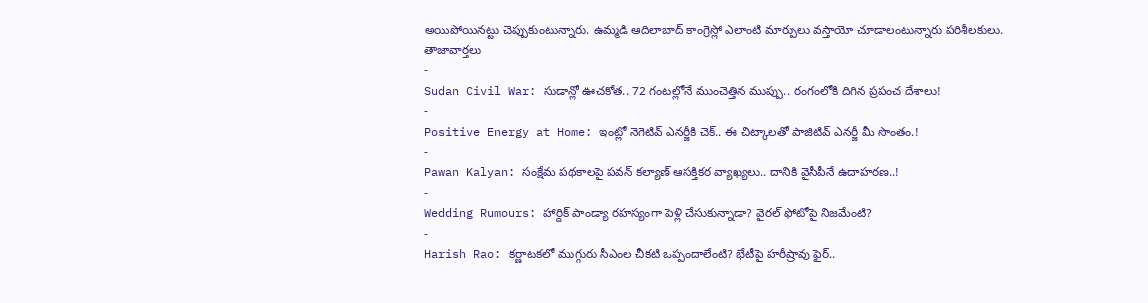అయిపోయినట్టు చెప్పుకుంటున్నారు. ఉమ్మడి ఆదిలాబాద్ కాంగ్రెస్లో ఎలాంటి మార్పులు వస్తాయో చూడాలంటున్నారు పరిశీలకులు.
తాజావార్తలు
-
Sudan Civil War: సుడాన్లో ఊచకోత.. 72 గంటల్లోనే ముంచెత్తిన ముప్పు.. రంగంలోకి దిగిన ప్రపంచ దేశాలు!
-
Positive Energy at Home: ఇంట్లో నెగెటివ్ ఎనర్జీకి చెక్.. ఈ చిట్కాలతో పాజిటివ్ ఎనర్జీ మీ సొంతం.!
-
Pawan Kalyan: సంక్షేమ పథకాలపై పవన్ కల్యాణ్ ఆసక్తికర వ్యాఖ్యలు.. దానికి వైసీపీనే ఉదాహరణ..!
-
Wedding Rumours: హార్దిక్ పాండ్యా రహస్యంగా పెళ్లి చేసుకున్నాడా? వైరల్ ఫోటోపై నిజమేంటి?
-
Harish Rao: కర్ణాటకలో ముగ్గురు సీఎంల చీకటి ఒప్పందాలేంటి? భేటీపై హరీష్రావు ఫైర్..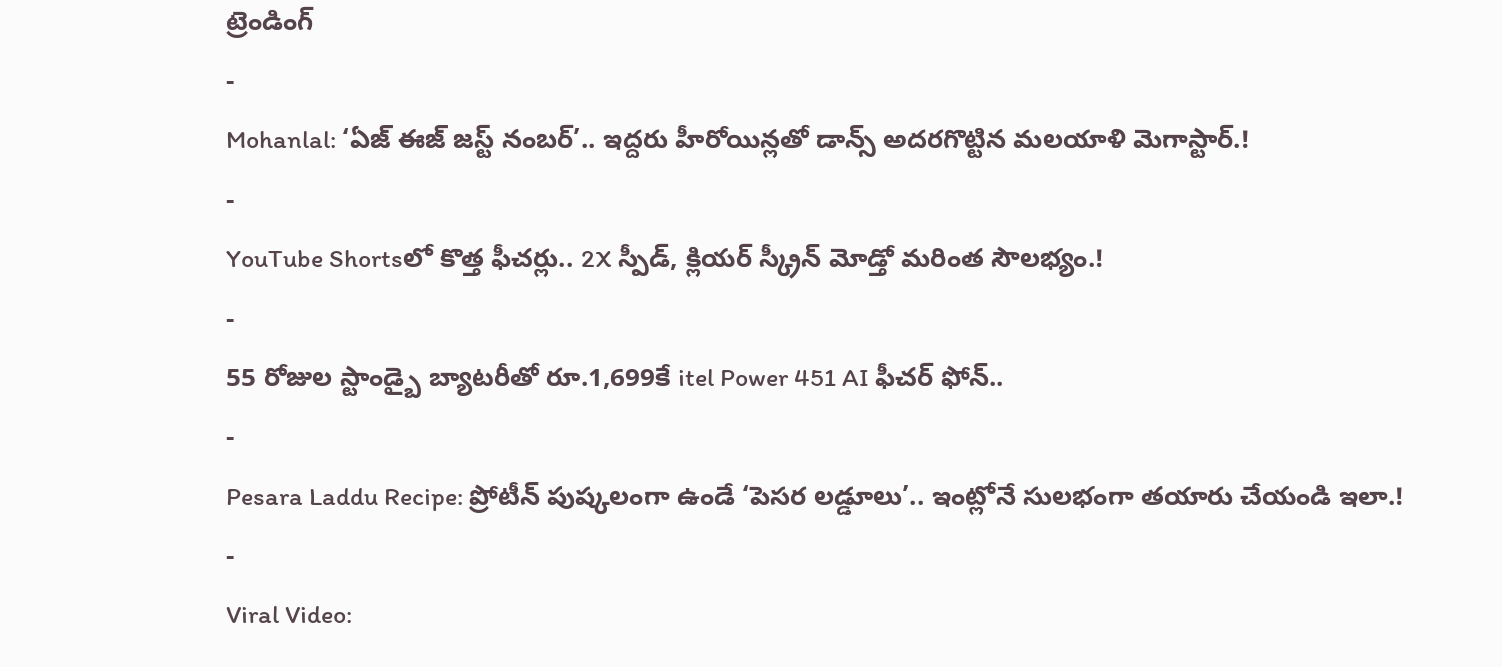ట్రెండింగ్
-
Mohanlal: ‘ఏజ్ ఈజ్ జస్ట్ నంబర్’.. ఇద్దరు హీరోయిన్లతో డాన్స్ అదరగొట్టిన మలయాళి మెగాస్టార్.!
-
YouTube Shortsలో కొత్త ఫీచర్లు.. 2X స్పీడ్, క్లియర్ స్క్రీన్ మోడ్తో మరింత సౌలభ్యం.!
-
55 రోజుల స్టాండ్బై బ్యాటరీతో రూ.1,699కే itel Power 451 AI ఫీచర్ ఫోన్..
-
Pesara Laddu Recipe: ప్రోటీన్ పుష్కలంగా ఉండే ‘పెసర లడ్డూలు’.. ఇంట్లోనే సులభంగా తయారు చేయండి ఇలా.!
-
Viral Video: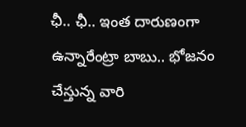ఛీ.. ఛీ.. ఇంత దారుణంగా ఉన్నారేంట్రా బాబు.. భోజనం చేస్తున్న వారి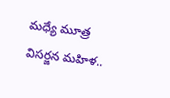మధ్యే మూత్ర విసర్జన మహిళ..